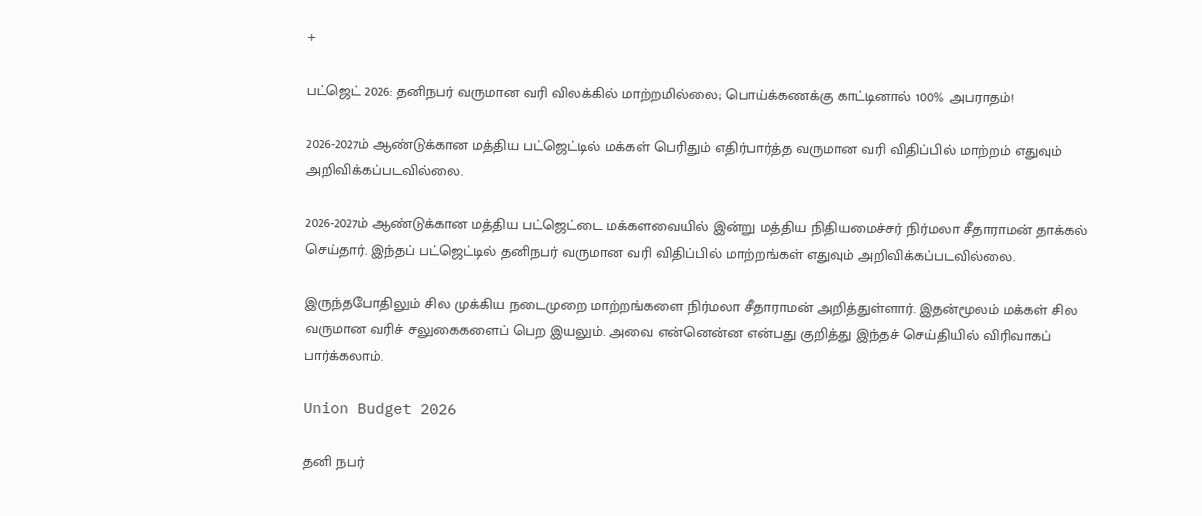+

பட்ஜெட் 2026: தனிநபர் வருமான வரி விலக்கில் மாற்றமில்லை; பொய்க்கணக்கு காட்டினால் 100% அபராதம்!

2026-2027ம் ஆண்டுக்கான மத்திய பட்ஜெட்டில் மக்கள் பெரிதும் எதிர்பார்த்த வருமான வரி விதிப்பில் மாற்றம் எதுவும் அறிவிக்கப்படவில்லை.

2026-2027ம் ஆண்டுக்கான மத்திய பட்ஜெட்டை மக்களவையில் இன்று மத்திய நிதியமைச்சர் நிர்மலா சீதாராமன் தாக்கல் செய்தார். இந்தப் பட்ஜெட்டில் தனிநபர் வருமான வரி விதிப்பில் மாற்றங்கள் எதுவும் அறிவிக்கப்படவில்லை.

இருந்தபோதிலும் சில முக்கிய நடைமுறை மாற்றங்களை நிர்மலா சீதாராமன் அறித்துள்ளார். இதன்மூலம் மக்கள் சில வருமான வரிச் சலுகைகளைப் பெற இயலும். அவை என்னென்ன என்பது குறித்து இந்தச் செய்தியில் விரிவாகப் பார்க்கலாம்.

Union Budget 2026

தனி நபர்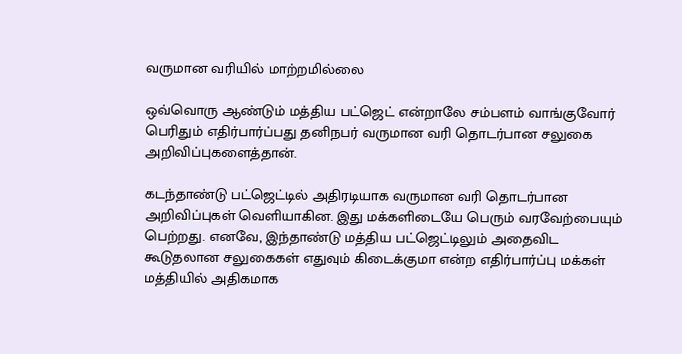வருமான வரியில் மாற்றமில்லை

ஒவ்வொரு ஆண்டும் மத்திய பட்ஜெட் என்றாலே சம்பளம் வாங்குவோர் பெரிதும் எதிர்பார்ப்பது தனிநபர் வருமான வரி தொடர்பான சலுகை அறிவிப்புகளைத்தான்.

கடந்தாண்டு பட்ஜெட்டில் அதிரடியாக வருமான வரி தொடர்பான அறிவிப்புகள் வெளியாகின. இது மக்களிடையே பெரும் வரவேற்பையும் பெற்றது. எனவே, இந்தாண்டு மத்திய பட்ஜெட்டிலும் அதைவிட கூடுதலான சலுகைகள் எதுவும் கிடைக்குமா என்ற எதிர்பார்ப்பு மக்கள் மத்தியில் அதிகமாக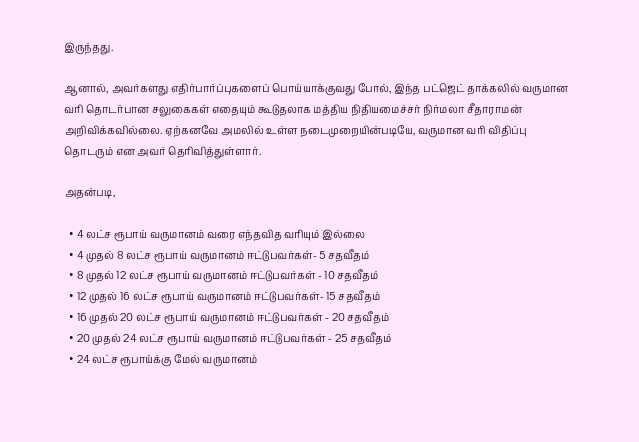இருந்தது.

ஆனால், அவர்களது எதிர்பார்ப்புகளைப் பொய்யாக்குவது போல், இந்த பட்ஜெட் தாக்கலில் வருமான வரி தொடர்பான சலுகைகள் எதையும் கூடுதலாக மத்திய நிதியமைச்சர் நிர்மலா சீதாராமன் அறிவிக்கவில்லை. ஏற்கனவே அமலில் உள்ள நடைமுறையின்படியே, வருமான வரி விதிப்பு தொடரும் என அவர் தெரிவித்துள்ளார்.

அதன்படி,

  • 4 லட்ச ரூபாய் வருமானம் வரை எந்தவித வரியும் இல்லை
  • 4 முதல் 8 லட்ச ரூபாய் வருமானம் ஈட்டுபவர்கள்- 5 சதவீதம்
  • 8 முதல் 12 லட்ச ரூபாய் வருமானம் ஈட்டுபவர்கள் - 10 சதவீதம்
  • 12 முதல் 16 லட்ச ரூபாய் வருமானம் ஈட்டுபவர்கள்- 15 சதவீதம்
  • 16 முதல் 20 லட்ச ரூபாய் வருமானம் ஈட்டுபவர்கள் - 20 சதவீதம்
  • 20 முதல் 24 லட்ச ரூபாய் வருமானம் ஈட்டுபவர்கள் - 25 சதவீதம்
  • 24 லட்ச ரூபாய்க்கு மேல் வருமானம்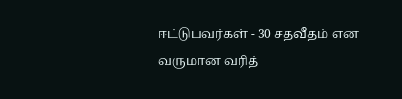ஈட்டுபவர்கள் - 30 சதவீதம் என வருமான வரித்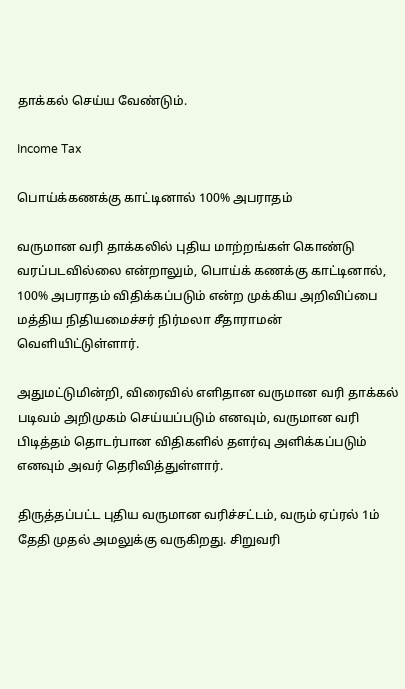தாக்கல் செய்ய வேண்டும்.

Income Tax

பொய்க்கணக்கு காட்டினால் 100% அபராதம்

வருமான வரி தாக்கலில் புதிய மாற்றங்கள் கொண்டு வரப்படவில்லை என்றாலும், பொய்க் கணக்கு காட்டினால், 100% அபராதம் விதிக்கப்படும் என்ற முக்கிய அறிவிப்பை மத்திய நிதியமைச்சர் நிர்மலா சீதாராமன் வெளியிட்டுள்ளார்.

அதுமட்டுமின்றி, விரைவில் எளிதான வருமான வரி தாக்கல் படிவம் அறிமுகம் செய்யப்படும் எனவும், வருமான வரி பிடித்தம் தொடர்பான விதிகளில் தளர்வு அளிக்கப்படும் எனவும் அவர் தெரிவித்துள்ளார்.

திருத்தப்பட்ட புதிய வருமான வரிச்சட்டம், வரும் ஏப்ரல் 1ம் தேதி முதல் அமலுக்கு வருகிறது. சிறுவரி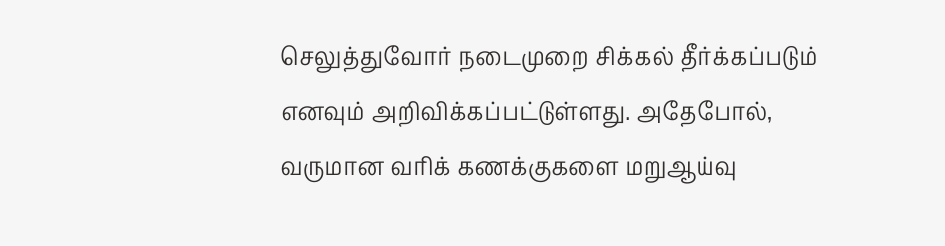செலுத்துவோர் நடைமுறை சிக்கல் தீர்க்கப்படும் எனவும் அறிவிக்கப்பட்டுள்ளது. அதேபோல், வருமான வரிக் கணக்குகளை மறுஆய்வு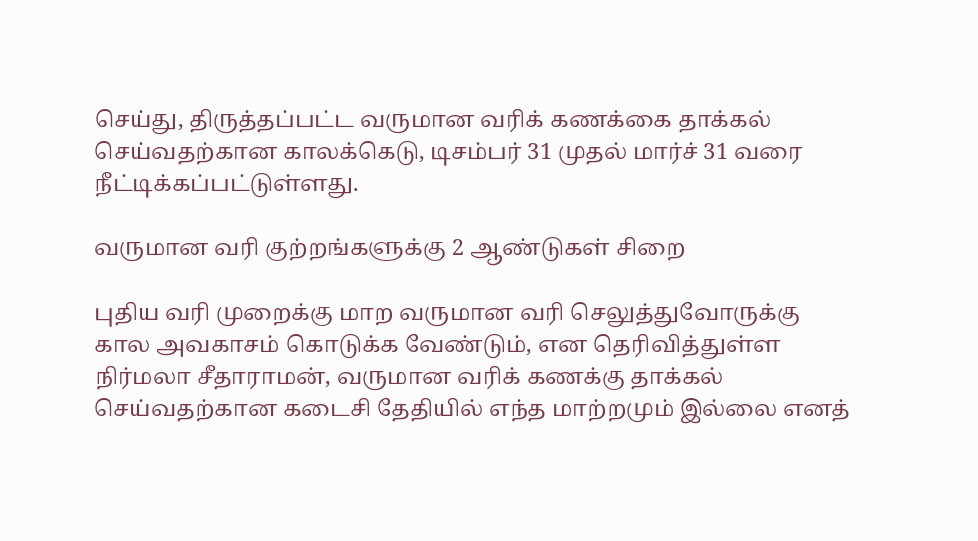செய்து, திருத்தப்பட்ட வருமான வரிக் கணக்கை தாக்கல் செய்வதற்கான காலக்கெடு, டிசம்பர் 31 முதல் மார்ச் 31 வரை நீட்டிக்கப்பட்டுள்ளது.

வருமான வரி குற்றங்களுக்கு 2 ஆண்டுகள் சிறை

புதிய வரி முறைக்கு மாற வருமான வரி செலுத்துவோருக்கு கால அவகாசம் கொடுக்க வேண்டும், என தெரிவித்துள்ள நிர்மலா சீதாராமன், வருமான வரிக் கணக்கு தாக்கல் செய்வதற்கான கடைசி தேதியில் எந்த மாற்றமும் இல்லை எனத்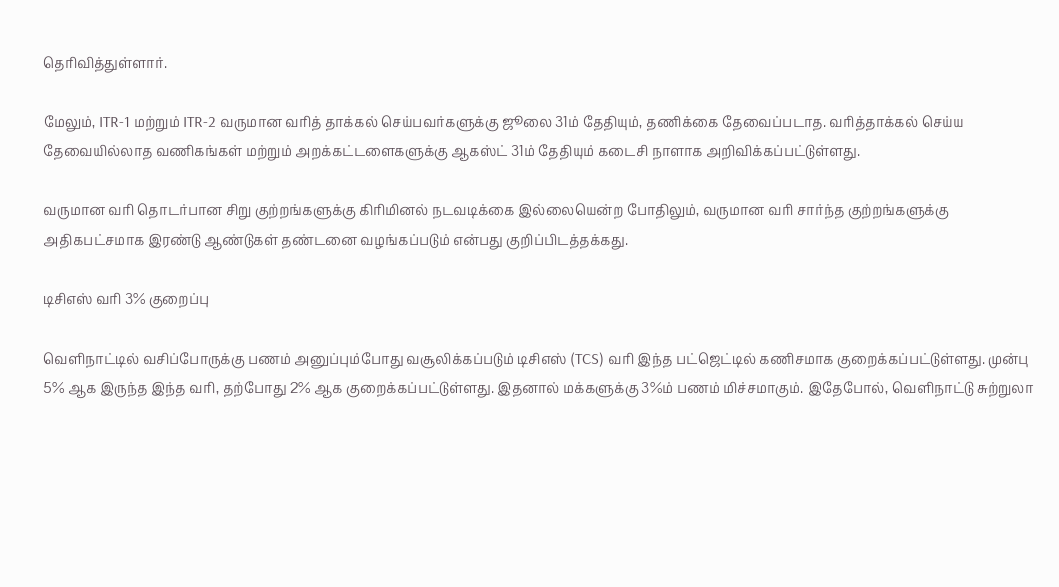தெரிவித்துள்ளார்.

மேலும், ITR-1 மற்றும் ITR-2 வருமான வரித் தாக்கல் செய்பவர்களுக்கு ஜூலை 31ம் தேதியும், தணிக்கை தேவைப்படாத. வரித்தாக்கல் செய்ய தேவையில்லாத வணிகங்கள் மற்றும் அறக்கட்டளைகளுக்கு ஆகஸ்ட் 31ம் தேதியும் கடைசி நாளாக அறிவிக்கப்பட்டுள்ளது.

வருமான வரி தொடர்பான சிறு குற்றங்களுக்கு கிரிமினல் நடவடிக்கை இல்லையென்ற போதிலும், வருமான வரி சார்ந்த குற்றங்களுக்கு அதிகபட்சமாக இரண்டு ஆண்டுகள் தண்டனை வழங்கப்படும் என்பது குறிப்பிடத்தக்கது.

டிசிஎஸ் வரி 3% குறைப்பு

வெளிநாட்டில் வசிப்போருக்கு பணம் அனுப்பும்போது வசூலிக்கப்படும் டிசிஎஸ் (TCS) வரி இந்த பட்ஜெட்டில் கணிசமாக குறைக்கப்பட்டுள்ளது. முன்பு 5% ஆக இருந்த இந்த வரி, தற்போது 2% ஆக குறைக்கப்பட்டுள்ளது. இதனால் மக்களுக்கு 3%ம் பணம் மிச்சமாகும். இதேபோல், வெளிநாட்டு சுற்றுலா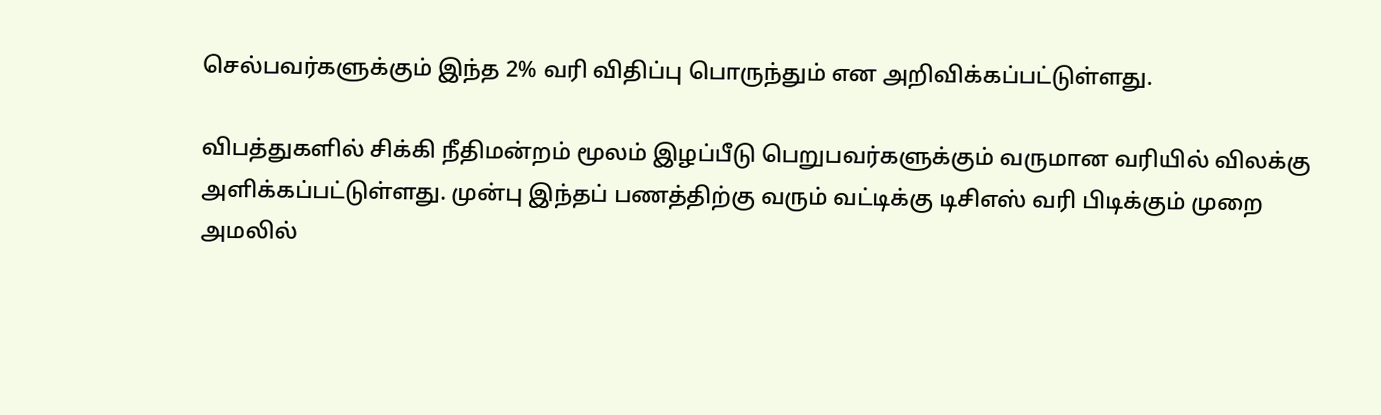செல்பவர்களுக்கும் இந்த 2% வரி விதிப்பு பொருந்தும் என அறிவிக்கப்பட்டுள்ளது.

விபத்துகளில் சிக்கி நீதிமன்றம் மூலம் இழப்பீடு பெறுபவர்களுக்கும் வருமான வரியில் விலக்கு அளிக்கப்பட்டுள்ளது. முன்பு இந்தப் பணத்திற்கு வரும் வட்டிக்கு டிசிஎஸ் வரி பிடிக்கும் முறை அமலில்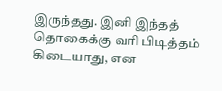இருந்தது. இனி இந்தத் தொகைக்கு வரி பிடித்தம் கிடையாது, என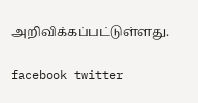அறிவிக்கப்பட்டுள்ளது.

facebook twitter